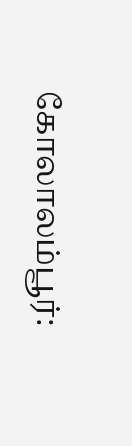கோலாலம்பூர்: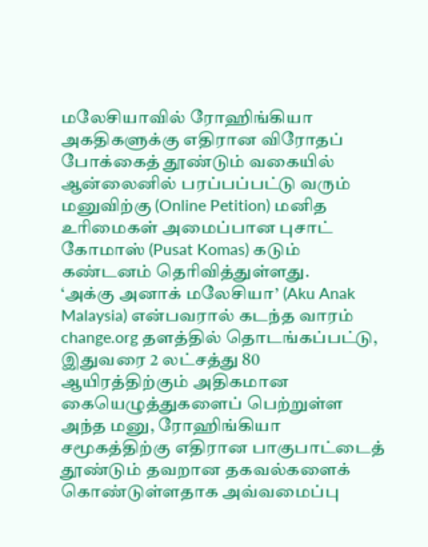மலேசியாவில் ரோஹிங்கியா அகதிகளுக்கு எதிரான விரோதப் போக்கைத் தூண்டும் வகையில் ஆன்லைனில் பரப்பப்பட்டு வரும் மனுவிற்கு (Online Petition) மனித உரிமைகள் அமைப்பான புசாட் கோமாஸ் (Pusat Komas) கடும் கண்டனம் தெரிவித்துள்ளது.
‘அக்கு அனாக் மலேசியா’ (Aku Anak Malaysia) என்பவரால் கடந்த வாரம் change.org தளத்தில் தொடங்கப்பட்டு, இதுவரை 2 லட்சத்து 80 ஆயிரத்திற்கும் அதிகமான கையெழுத்துகளைப் பெற்றுள்ள அந்த மனு, ரோஹிங்கியா சமூகத்திற்கு எதிரான பாகுபாட்டைத் தூண்டும் தவறான தகவல்களைக் கொண்டுள்ளதாக அவ்வமைப்பு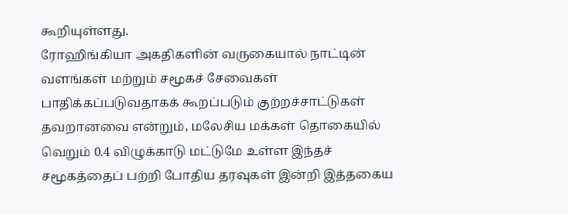கூறியுள்ளது.
ரோஹிங்கியா அகதிகளின் வருகையால் நாட்டின் வளங்கள் மற்றும் சமூகச் சேவைகள் பாதிக்கப்படுவதாகக் கூறப்படும் குற்றச்சாட்டுகள் தவறானவை என்றும், மலேசிய மக்கள் தொகையில் வெறும் 0.4 விழுக்காடு மட்டுமே உள்ள இந்தச் சமூகத்தைப் பற்றி போதிய தரவுகள் இன்றி இத்தகைய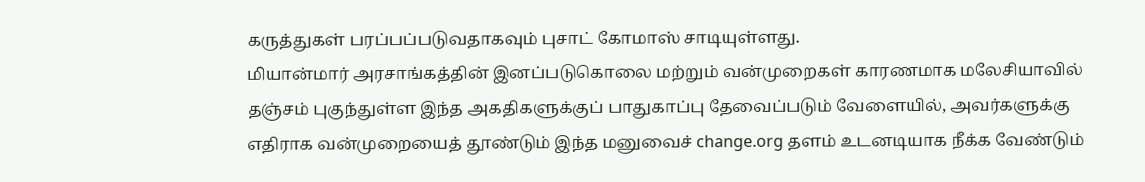கருத்துகள் பரப்பப்படுவதாகவும் புசாட் கோமாஸ் சாடியுள்ளது.
மியான்மார் அரசாங்கத்தின் இனப்படுகொலை மற்றும் வன்முறைகள் காரணமாக மலேசியாவில் தஞ்சம் புகுந்துள்ள இந்த அகதிகளுக்குப் பாதுகாப்பு தேவைப்படும் வேளையில், அவர்களுக்கு எதிராக வன்முறையைத் தூண்டும் இந்த மனுவைச் change.org தளம் உடனடியாக நீக்க வேண்டும்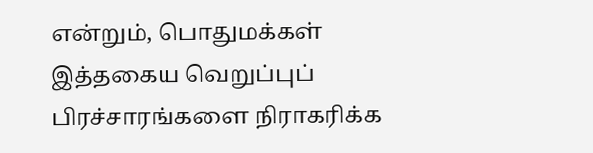என்றும், பொதுமக்கள் இத்தகைய வெறுப்புப் பிரச்சாரங்களை நிராகரிக்க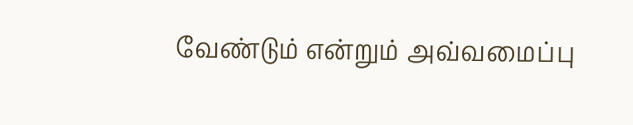வேண்டும் என்றும் அவ்வமைப்பு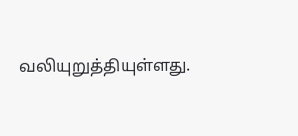வலியுறுத்தியுள்ளது.